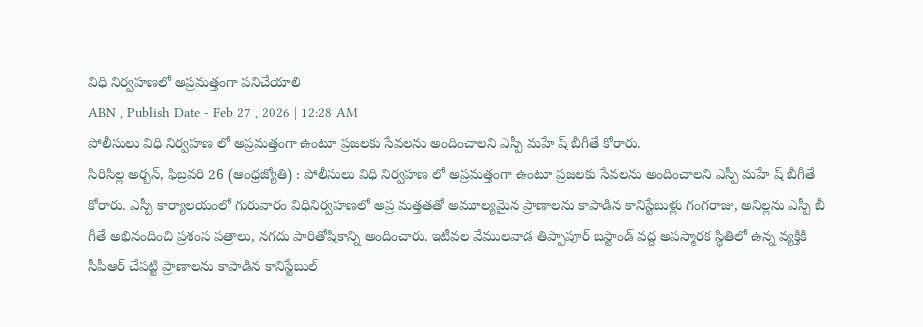విధి నిర్వహణలో అప్రమత్తంగా పనిచేయాలి
ABN , Publish Date - Feb 27 , 2026 | 12:28 AM
పోలీసులు విధి నిర్వహణ లో అప్రమత్తంగా ఉంటూ ప్రజలకు సేవలను అందించాలని ఎస్పీ మహే ష్ బీగీతే కోరారు.
సిరిసిల్ల అర్బన్, ఫిబ్రవరి 26 (ఆంధ్రజ్యోతి) : పోలీసులు విధి నిర్వహణ లో అప్రమత్తంగా ఉంటూ ప్రజలకు సేవలను అందించాలని ఎస్పీ మహే ష్ బీగీతే కోరారు. ఎస్పీ కార్యాలయంలో గురువారం విధినిర్వహణలో అప్ర మత్తతతో అమూల్యమైన ప్రాణాలను కాపాడిన కానిస్టేబుళ్లు గంగరాజు, అనిల్లను ఎస్పీ బీ గీతే అభినందించి ప్రశంస పత్రాలు, నగదు పారితోషికాన్ని అందించారు. ఇటీవల వేములవాడ తిప్పాపూర్ బస్టాండ్ వద్ద అపస్మారక స్థితిలో ఉన్న వ్యక్తికి సీపీఆర్ చేపట్టి ప్రాణాలను కాపాడిన కానిస్టేబుల్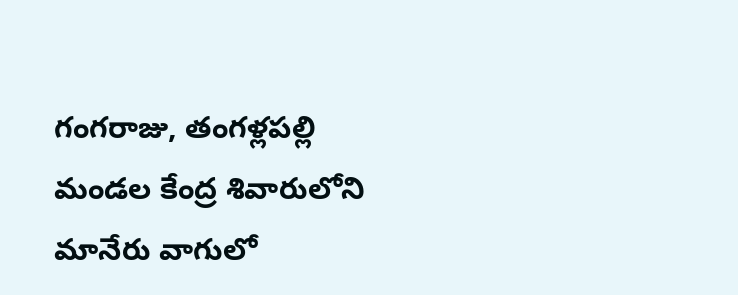గంగరాజు, తంగళ్లపల్లి మండల కేంద్ర శివారులోని మానేరు వాగులో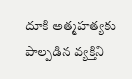దూకి అత్మహత్యకు పాల్పడిన వ్యక్తిని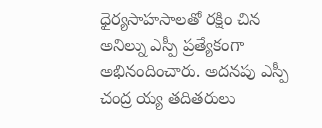ధైర్యసాహసాలతో రక్షిం చిన అనిల్ను ఎస్పీ ప్రత్యేకంగా అభినందించారు. అదనపు ఎస్పీ చంద్ర య్య తదితరులు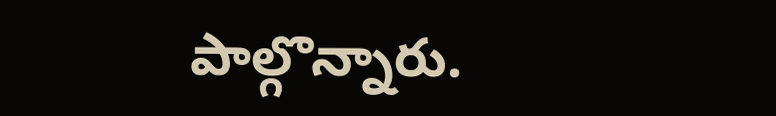పాల్గొన్నారు.